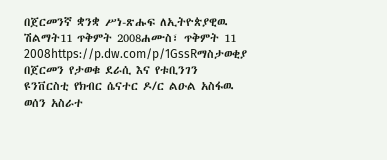በጀርመንኛ ቋንቋ ሥነ-ጽሑፍ ለኢትዮጵያዊዉ ሽልማት11 ጥቅምት 2008ሐሙስ፣ ጥቅምት 11 2008https://p.dw.com/p/1GssRማስታወቂያ በጀርመን የታወቁ ደራሲ እና የቱቢንገን ዩንቨርስቲ የክብር ሴናተር ዶ/ር ልዑል አስፋዉ ወሰን አስራተ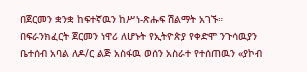በጀርመን ቋንቋ ከፍተኛዉን ከሥነ-ጽሑፍ ሽልማት አገኙ። በፍራንክፈርት ጀርመን ነዋሪ ለሆኑት የኢትዮጵያ የቀድሞ ንጉሳዉያን ቤተሰብ አባል ለዶ/ር ልጅ አስፋዉ ወሰን አስራተ የተሰጠዉን «ያኮብ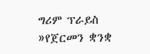ግሪም ፕራይስ »የጀርመን ቋንቋ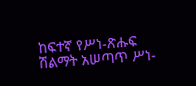ከፍተኛ የሥነ-ጽሑፍ ሽልማት አሠጣጥ ሥነ-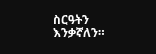ስርዓትን እንቃኛለን።